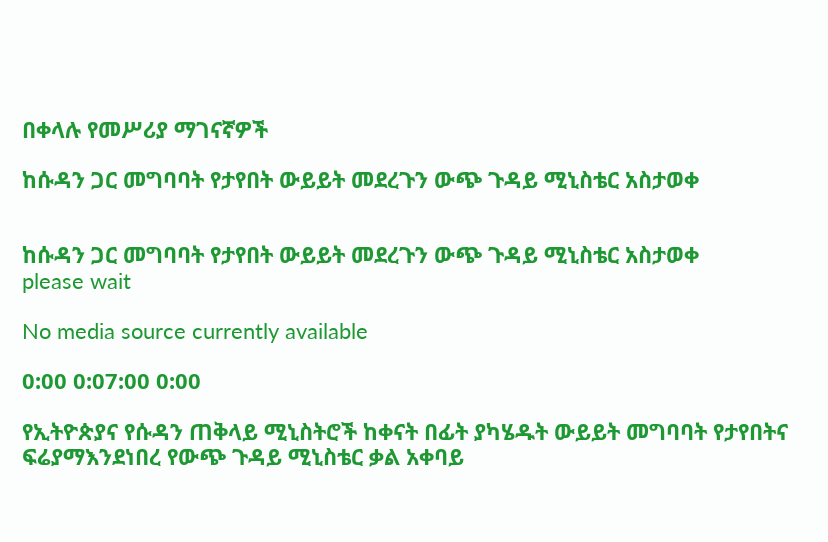በቀላሉ የመሥሪያ ማገናኛዎች

ከሱዳን ጋር መግባባት የታየበት ውይይት መደረጉን ውጭ ጉዳይ ሚኒስቴር አስታወቀ


ከሱዳን ጋር መግባባት የታየበት ውይይት መደረጉን ውጭ ጉዳይ ሚኒስቴር አስታወቀ
please wait

No media source currently available

0:00 0:07:00 0:00

የኢትዮጵያና የሱዳን ጠቅላይ ሚኒስትሮች ከቀናት በፊት ያካሄዱት ውይይት መግባባት የታየበትና ፍሬያማእንደነበረ የውጭ ጉዳይ ሚኒስቴር ቃል አቀባይ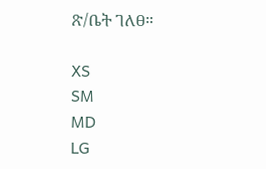ጽ/ቤት ገለፀ።

XS
SM
MD
LG